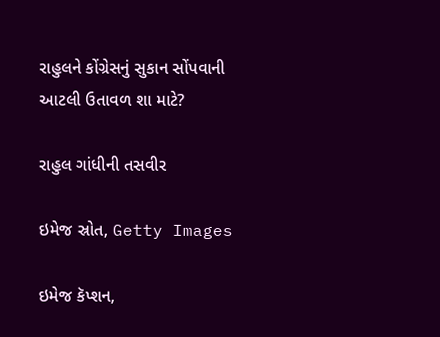રાહુલને કોંગ્રેસનું સુકાન સોંપવાની આટલી ઉતાવળ શા માટે?

રાહુલ ગાંધીની તસવીર

ઇમેજ સ્રોત, Getty Images

ઇમેજ કૅપ્શન,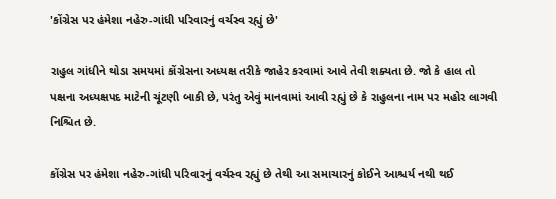'કોંગ્રેસ પર હંમેશા નહેરુ-ગાંધી પરિવારનું વર્ચસ્વ રહ્યું છે'

રાહુલ ગાંધીને થોડા સમયમાં કોંગ્રેસના અધ્યક્ષ તરીકે જાહેર કરવામાં આવે તેવી શક્યતા છે. જો કે હાલ તો પક્ષના અધ્યક્ષપદ માટેની ચૂંટણી બાકી છે, પરંતુ એવું માનવામાં આવી રહ્યું છે કે રાહુલના નામ પર મહોર લાગવી નિશ્ચિત છે.

કોંગ્રેસ પર હંમેશા નહેરુ-ગાંધી પરિવારનું વર્ચસ્વ રહ્યું છે તેથી આ સમાચારનું કોઈને આશ્ચર્ય નથી થઈ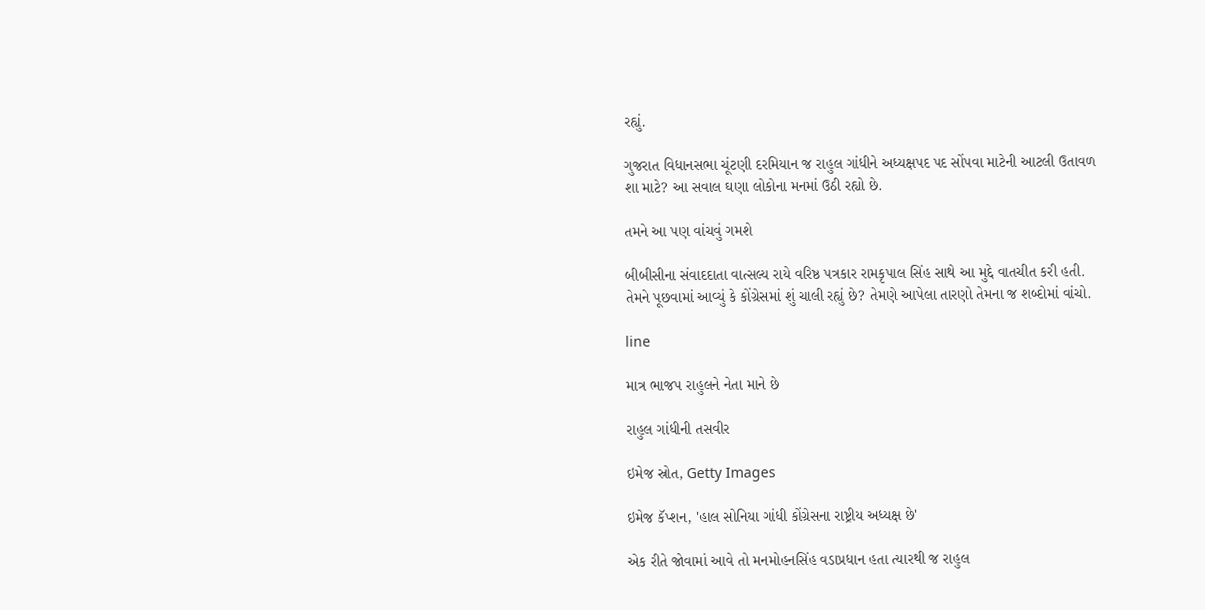રહ્યું.

ગુજરાત વિધાનસભા ચૂંટણી દરમિયાન જ રાહુલ ગાંધીને અધ્યક્ષપદ પદ સોંપવા માટેની આટલી ઉતાવળ શા માટે? આ સવાલ ઘણા લોકોના મનમાં ઉઠી રહ્યો છે.

તમને આ પણ વાંચવું ગમશે

બીબીસીના સંવાદદાતા વાત્સલ્ય રાયે વરિષ્ઠ પત્રકાર રામકૃપાલ સિંહ સાથે આ મુદ્દે વાતચીત કરી હતી. તેમને પૂછવામાં આવ્યું કે કોંગ્રેસમાં શું ચાલી રહ્યું છે? તેમણે આપેલા તારણો તેમના જ શબ્દોમાં વાંચો.

line

માત્ર ભાજપ રાહુલને નેતા માને છે

રાહુલ ગાંધીની તસવીર

ઇમેજ સ્રોત, Getty Images

ઇમેજ કૅપ્શન, 'હાલ સોનિયા ગાંધી કોંગ્રેસના રાષ્ટ્રીય અધ્યક્ષ છે'

એક રીતે જોવામાં આવે તો મનમોહનસિંહ વડાપ્રધાન હતા ત્યારથી જ રાહુલ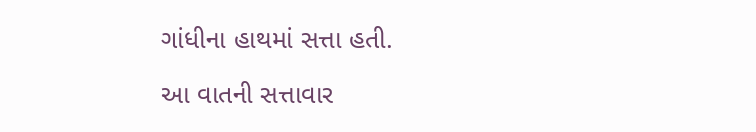ગાંધીના હાથમાં સત્તા હતી.

આ વાતની સત્તાવાર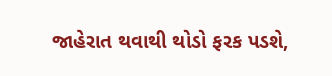જાહેરાત થવાથી થોડો ફરક પડશે,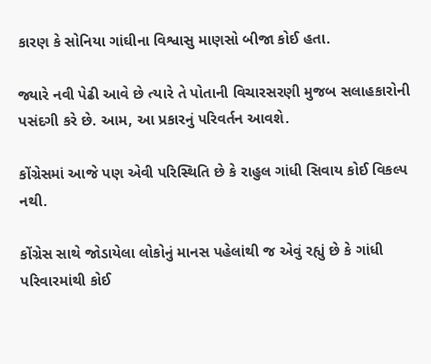કારણ કે સોનિયા ગાંઘીના વિશ્વાસુ માણસો બીજા કોઈ હતા.

જ્યારે નવી પેઢી આવે છે ત્યારે તે પોતાની વિચારસરણી મુજબ સલાહકારોની પસંદગી કરે છે. આમ, આ પ્રકારનું પરિવર્તન આવશે.

કોંગ્રેસમાં આજે પણ એવી પરિસ્થિતિ છે કે રાહુલ ગાંધી સિવાય કોઈ વિકલ્પ નથી.

કોંગ્રેસ સાથે જોડાયેલા લોકોનું માનસ પહેલાંથી જ એવું રહ્યું છે કે ગાંધી પરિવારમાંથી કોઈ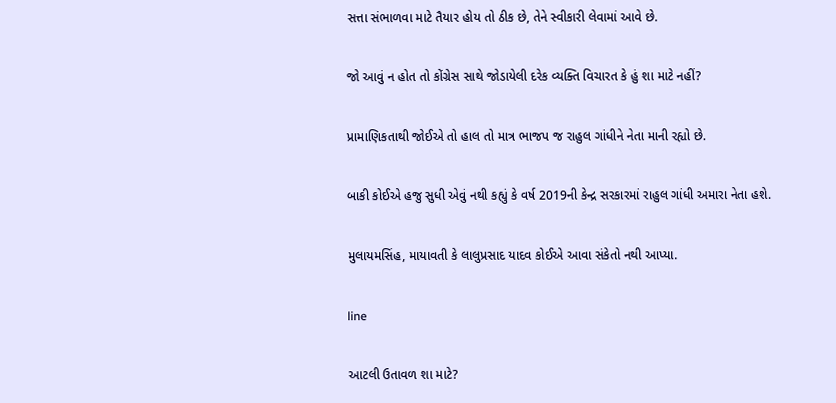સત્તા સંભાળવા માટે તૈયાર હોય તો ઠીક છે, તેને સ્વીકારી લેવામાં આવે છે.

જો આવું ન હોત તો કોંગ્રેસ સાથે જોડાયેલી દરેક વ્યક્તિ વિચારત કે હું શા માટે નહીં?

પ્રામાણિકતાથી જોઈએ તો હાલ તો માત્ર ભાજપ જ રાહુલ ગાંધીને નેતા માની રહ્યો છે.

બાકી કોઈએ હજુ સુધી એવું નથી કહ્યું કે વર્ષ 2019ની કેન્દ્ર સરકારમાં રાહુલ ગાંધી અમારા નેતા હશે.

મુલાયમસિંહ, માયાવતી કે લાલુપ્રસાદ યાદવ કોઈએ આવા સંકેતો નથી આપ્યા.

line

આટલી ઉતાવળ શા માટે?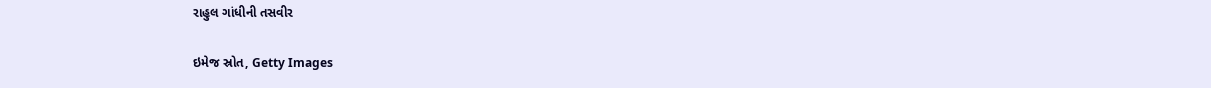રાહુલ ગાંધીની તસવીર

ઇમેજ સ્રોત, Getty Images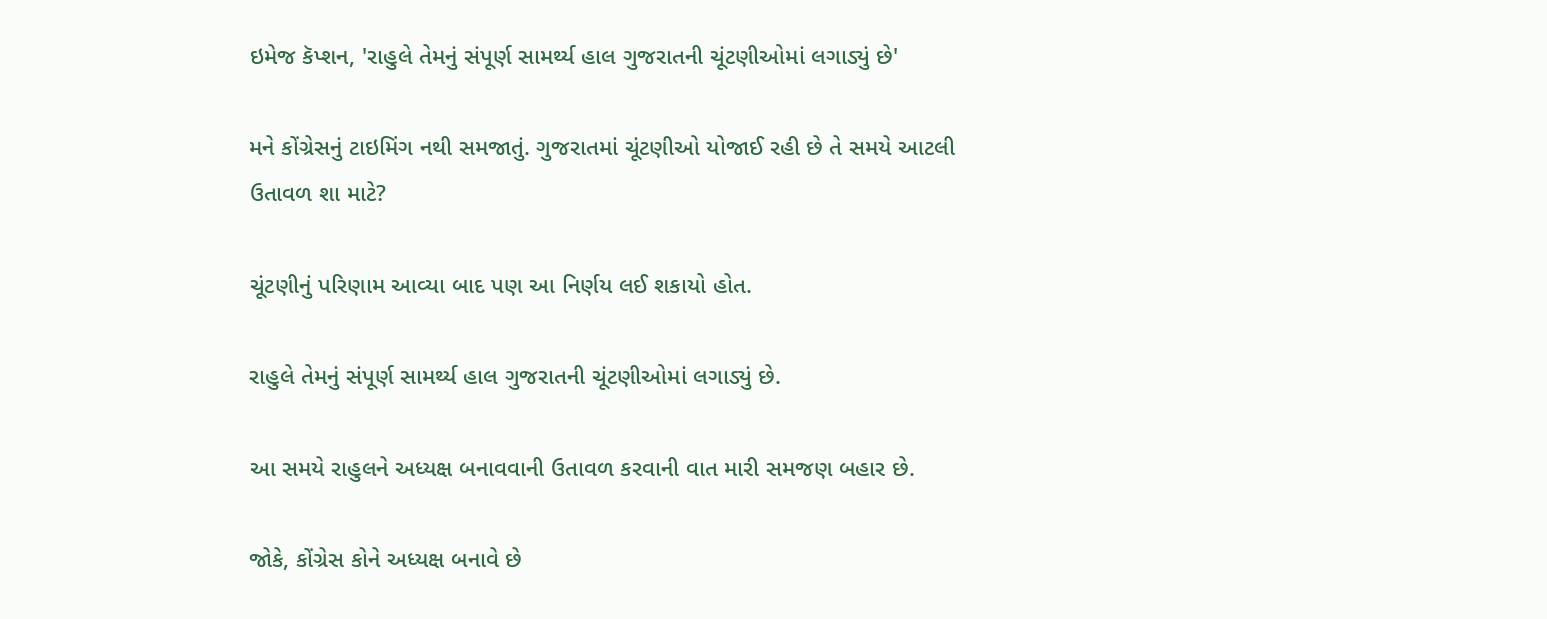ઇમેજ કૅપ્શન, 'રાહુલે તેમનું સંપૂર્ણ સામર્થ્ય હાલ ગુજરાતની ચૂંટણીઓમાં લગાડ્યું છે'

મને કોંગ્રેસનું ટાઇમિંગ નથી સમજાતું. ગુજરાતમાં ચૂંટણીઓ યોજાઈ રહી છે તે સમયે આટલી ઉતાવળ શા માટે?

ચૂંટણીનું પરિણામ આવ્યા બાદ પણ આ નિર્ણય લઈ શકાયો હોત.

રાહુલે તેમનું સંપૂર્ણ સામર્થ્ય હાલ ગુજરાતની ચૂંટણીઓમાં લગાડ્યું છે.

આ સમયે રાહુલને અધ્યક્ષ બનાવવાની ઉતાવળ કરવાની વાત મારી સમજણ બહાર છે.

જોકે, કોંગ્રેસ કોને અધ્યક્ષ બનાવે છે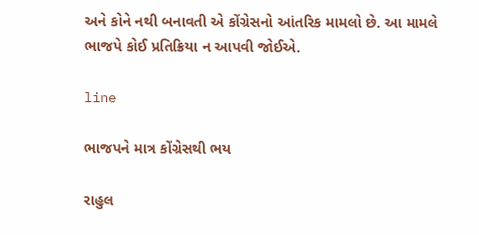અને કોને નથી બનાવતી એ કોંગ્રેસનો આંતરિક મામલો છે. આ મામલે ભાજપે કોઈ પ્રતિક્રિયા ન આપવી જોઈએ.

line

ભાજપને માત્ર કોંગ્રેસથી ભય

રાહુલ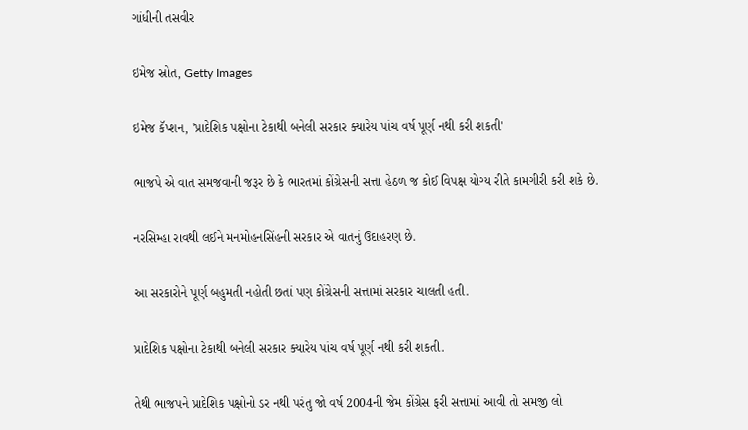ગાંધીની તસવીર

ઇમેજ સ્રોત, Getty Images

ઇમેજ કૅપ્શન, 'પ્રાદેશિક પક્ષોના ટેકાથી બનેલી સરકાર ક્યારેય પાંચ વર્ષ પૂર્ણ નથી કરી શકતી'

ભાજપે એ વાત સમજવાની જરૂર છે કે ભારતમાં કોંગ્રેસની સત્તા હેઠળ જ કોઈ વિપક્ષ યોગ્ય રીતે કામગીરી કરી શકે છે.

નરસિમ્હા રાવથી લઈને મનમોહનસિંહની સરકાર એ વાતનું ઉદાહરણ છે.

આ સરકારોને પૂર્ણ બહુમતી નહોતી છતાં પણ કોંગ્રેસની સત્તામાં સરકાર ચાલતી હતી.

પ્રાદેશિક પક્ષોના ટેકાથી બનેલી સરકાર ક્યારેય પાંચ વર્ષ પૂર્ણ નથી કરી શકતી.

તેથી ભાજપને પ્રાદેશિક પક્ષોનો ડર નથી પરંતુ જો વર્ષ 2004ની જેમ કોંગ્રેસ ફરી સત્તામાં આવી તો સમજી લો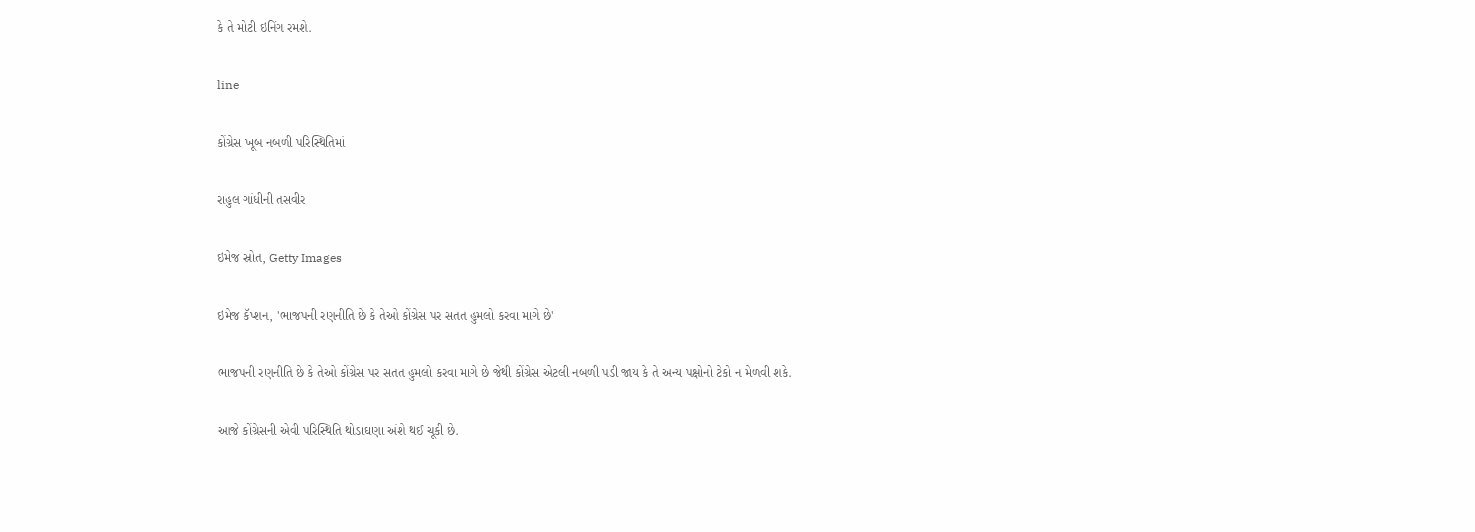કે તે મોટી ઇનિંગ રમશે.

line

કોંગ્રેસ ખૂબ નબળી પરિસ્થિતિમાં

રાહુલ ગાંધીની તસવીર

ઇમેજ સ્રોત, Getty Images

ઇમેજ કૅપ્શન, 'ભાજપની રણનીતિ છે કે તેઓ કોંગ્રેસ પર સતત હુમલો કરવા માગે છે'

ભાજપની રણનીતિ છે કે તેઓ કોંગ્રેસ પર સતત હુમલો કરવા માગે છે જેથી કોંગ્રેસ એટલી નબળી પડી જાય કે તે અન્ય પક્ષોનો ટેકો ન મેળવી શકે.

આજે કોંગ્રેસની એવી પરિસ્થિતિ થોડાઘણા અંશે થઈ ચૂકી છે.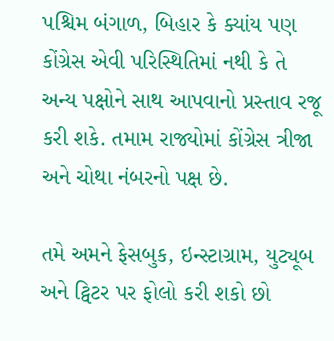પશ્ચિમ બંગાળ, બિહાર કે ક્યાંય પણ કોંગ્રેસ એવી પરિસ્થિતિમાં નથી કે તે અન્ય પક્ષોને સાથ આપવાનો પ્રસ્તાવ રજૂ કરી શકે. તમામ રાજ્યોમાં કોંગ્રેસ ત્રીજા અને ચોથા નંબરનો પક્ષ છે.

તમે અમને ફેસબુક, ઇન્સ્ટાગ્રામ, યુટ્યૂબ અને ટ્વિટર પર ફોલો કરી શકો છો